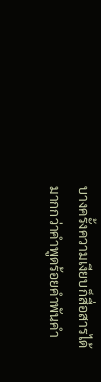บางครั้งความเงียบก็สื่อสารได้มากกว่าคำพูดร้อยคำพันคำ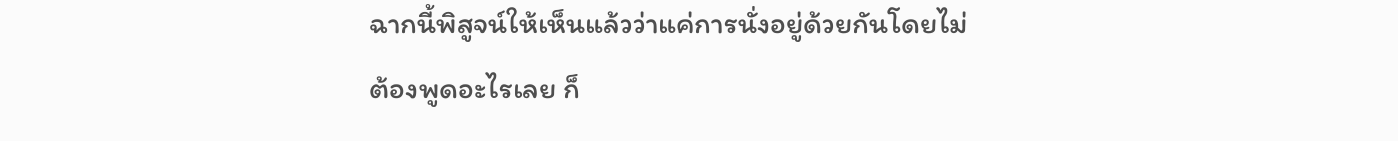ฉากนี้พิสูจน์ให้เห็นแล้วว่าแค่การนั่งอยู่ด้วยกันโดยไม่ต้องพูดอะไรเลย ก็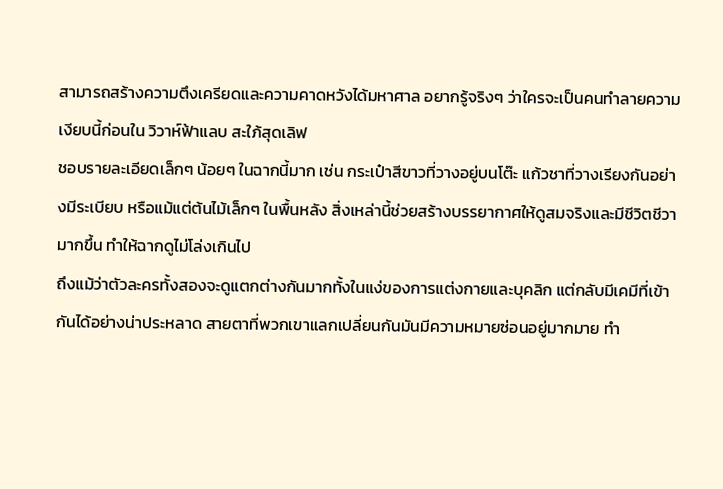สามารถสร้างความตึงเครียดและความคาดหวังได้มหาศาล อยากรู้จริงๆ ว่าใครจะเป็นคนทำลายความเงียบนี้ก่อนใน วิวาห์ฟ้าแลบ สะใภ้สุดเลิฟ
ชอบรายละเอียดเล็กๆ น้อยๆ ในฉากนี้มาก เช่น กระเป๋าสีขาวที่วางอยู่บนโต๊ะ แก้วชาที่วางเรียงกันอย่างมีระเบียบ หรือแม้แต่ต้นไม้เล็กๆ ในพื้นหลัง สิ่งเหล่านี้ช่วยสร้างบรรยากาศให้ดูสมจริงและมีชีวิตชีวามากขึ้น ทำให้ฉากดูไม่โล่งเกินไป
ถึงแม้ว่าตัวละครทั้งสองจะดูแตกต่างกันมากทั้งในแง่ของการแต่งกายและบุคลิก แต่กลับมีเคมีที่เข้ากันได้อย่างน่าประหลาด สายตาที่พวกเขาแลกเปลี่ยนกันมันมีความหมายซ่อนอยู่มากมาย ทำ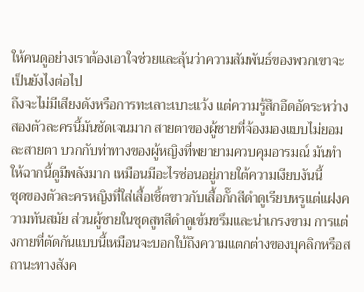ให้คนดูอย่างเราต้องเอาใจช่วยและลุ้นว่าความสัมพันธ์ของพวกเขาจะเป็นยังไงต่อไป
ถึงจะไม่มีเสียงดังหรือการทะเลาะเบาะแว้ง แต่ความรู้สึกอึดอัดระหว่างสองตัวละครนี้มันชัดเจนมาก สายตาของผู้ชายที่จ้องมองแบบไม่ยอมละสายตา บวกกับท่าทางของผู้หญิงที่พยายามควบคุมอารมณ์ มันทำให้ฉากนี้ดูมีพลังมาก เหมือนมีอะไรซ่อนอยู่ภายใต้ความเงียบงันนี้
ชุดของตัวละครหญิงที่ใส่เสื้อเชิ้ตขาวกับเสื้อกั๊กสีดำดูเรียบหรูแต่แฝงความทันสมัย ส่วนผู้ชายในชุดสูทสีดำดูเข้มขรึมและน่าเกรงขาม การแต่งกายที่ตัดกันแบบนี้เหมือนจะบอกใบ้ถึงความแตกต่างของบุคลิกหรือสถานะทางสังค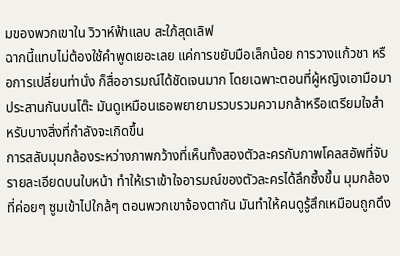มของพวกเขาใน วิวาห์ฟ้าแลบ สะใภ้สุดเลิฟ
ฉากนี้แทบไม่ต้องใช้คำพูดเยอะเลย แค่การขยับมือเล็กน้อย การวางแก้วชา หรือการเปลี่ยนท่านั่ง ก็สื่ออารมณ์ได้ชัดเจนมาก โดยเฉพาะตอนที่ผู้หญิงเอามือมาประสานกันบนโต๊ะ มันดูเหมือนเธอพยายามรวบรวมความกล้าหรือเตรียมใจสำหรับบางสิ่งที่กำลังจะเกิดขึ้น
การสลับมุมกล้องระหว่างภาพกว้างที่เห็นทั้งสองตัวละครกับภาพโคลสอัพที่จับรายละเอียดบนใบหน้า ทำให้เราเข้าใจอารมณ์ของตัวละครได้ลึกซึ้งขึ้น มุมกล้องที่ค่อยๆ ซูมเข้าไปใกล้ๆ ตอนพวกเขาจ้องตากัน มันทำให้คนดูรู้สึกเหมือนถูกดึง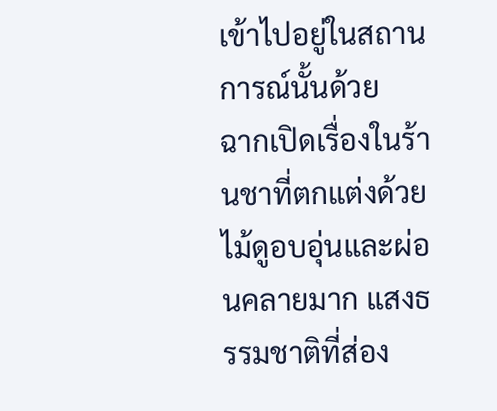เข้าไปอยู่ในสถานการณ์นั้นด้วย
ฉากเปิดเรื่องในร้านชาที่ตกแต่งด้วยไม้ดูอบอุ่นและผ่อนคลายมาก แสงธรรมชาติที่ส่อง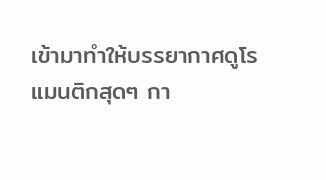เข้ามาทำให้บรรยากาศดูโรแมนติกสุดๆ กา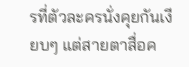รที่ตัวละครนั่งคุยกันเงียบๆ แต่สายตาสื่อค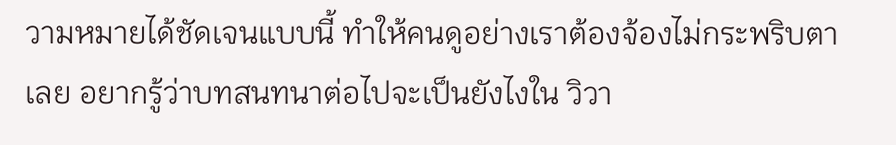วามหมายได้ชัดเจนแบบนี้ ทำให้คนดูอย่างเราต้องจ้องไม่กระพริบตาเลย อยากรู้ว่าบทสนทนาต่อไปจะเป็นยังไงใน วิวา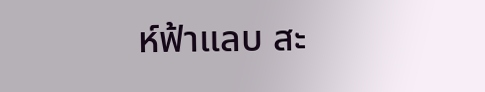ห์ฟ้าแลบ สะ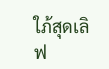ใภ้สุดเลิฟ